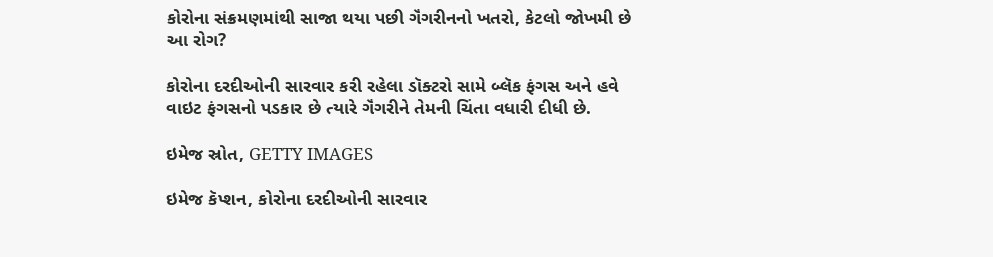કોરોના સંક્રમણમાંથી સાજા થયા પછી ગૅંગરીનનો ખતરો, કેટલો જોખમી છે આ રોગ?

કોરોના દરદીઓની સારવાર કરી રહેલા ડૉક્ટરો સામે બ્લૅક ફંગસ અને હવે વાઇટ ફંગસનો પડકાર છે ત્યારે ગૅંગરીને તેમની ચિંતા વધારી દીધી છે.

ઇમેજ સ્રોત, GETTY IMAGES

ઇમેજ કૅપ્શન, કોરોના દરદીઓની સારવાર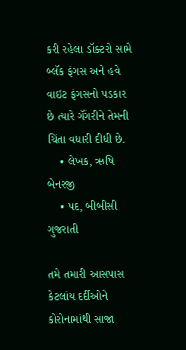કરી રહેલા ડૉક્ટરો સામે બ્લૅક ફંગસ અને હવે વાઇટ ફંગસનો પડકાર છે ત્યારે ગૅંગરીને તેમની ચિંતા વધારી દીધી છે.
    • લેખક, ઋષિ બેનરજી
    • પદ, બીબીસી ગુજરાતી

તમે તમારી આસપાસ કેટલાંય દર્દીઓને કોરોનામાંથી સાજા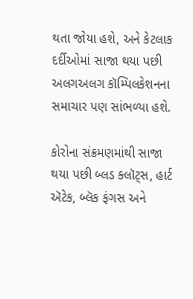થતા જોયા હશે, અને કેટલાક દર્દીઓમાં સાજા થયા પછી અલગઅલગ કૉમ્પિલકેશનના સમાચાર પણ સાંભળ્યા હશે.

કોરોના સંક્રમણમાંથી સાજા થયા પછી બ્લડ ક્લૉટ્સ, હાર્ટ ઍટેક, બ્લૅક ફંગસ અને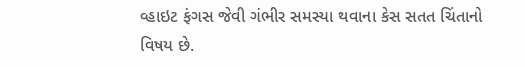વ્હાઇટ ફંગસ જેવી ગંભીર સમસ્યા થવાના કેસ સતત ચિંતાનો વિષય છે.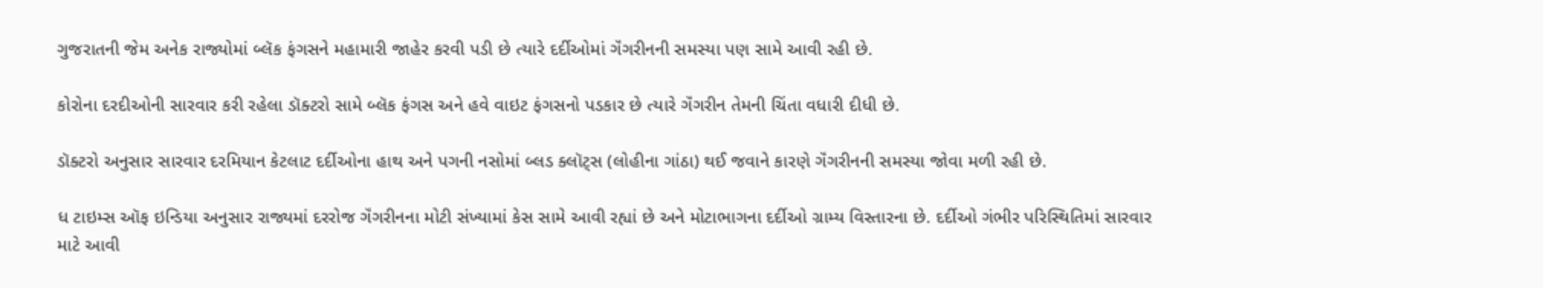ગુજરાતની જેમ અનેક રાજ્યોમાં બ્લૅક ફંગસને મહામારી જાહેર કરવી પડી છે ત્યારે દર્દીઓમાં ગૅંગરીનની સમસ્યા પણ સામે આવી રહી છે.

કોરોના દરદીઓની સારવાર કરી રહેલા ડૉક્ટરો સામે બ્લૅક ફંગસ અને હવે વાઇટ ફંગસનો પડકાર છે ત્યારે ગૅંગરીન તેમની ચિંતા વધારી દીધી છે.

ડૉક્ટરો અનુસાર સારવાર દરમિયાન કેટલાટ દર્દીઓના હાથ અને પગની નસોમાં બ્લડ ક્લૉટ્સ (લોહીના ગાંઠા) થઈ જવાને કારણે ગૅંગરીનની સમસ્યા જોવા મળી રહી છે.

ધ ટાઇમ્સ ઑફ ઇન્ડિયા અનુસાર રાજ્યમાં દરરોજ ગૅંગરીનના મોટી સંખ્યામાં કેસ સામે આવી રહ્યાં છે અને મોટાભાગના દર્દીઓ ગ્રામ્ય વિસ્તારના છે. દર્દીઓ ગંભીર પરિસ્થિતિમાં સારવાર માટે આવી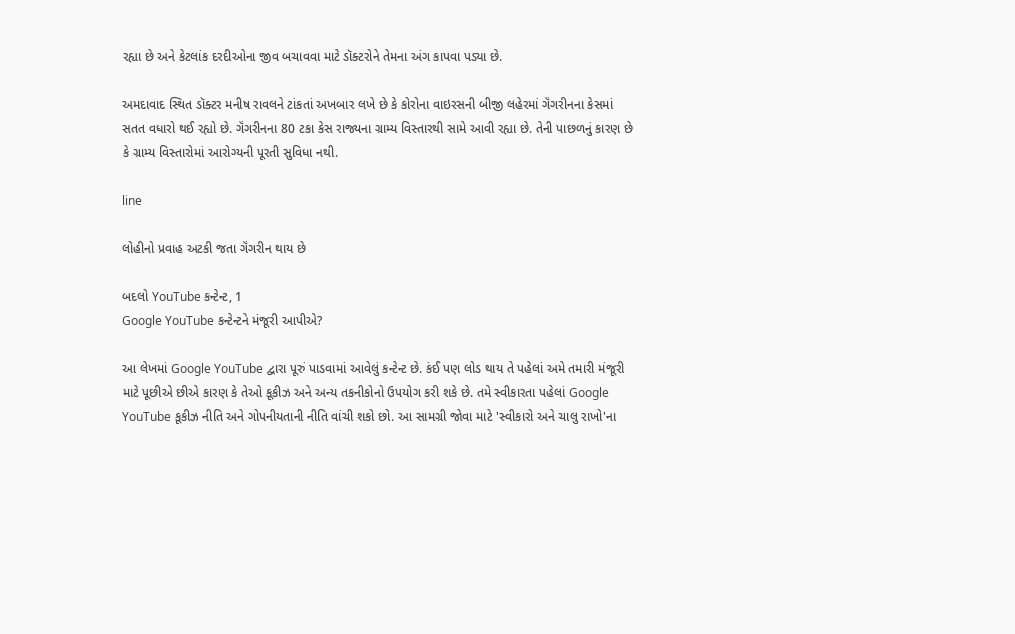રહ્યા છે અને કેટલાંક દરદીઓના જીવ બચાવવા માટે ડૉક્ટરોને તેમના અંગ કાપવા પડ્યા છે.

અમદાવાદ સ્થિત ડૉક્ટર મનીષ રાવલને ટાંકતાં અખબાર લખે છે કે કોરોના વાઇરસની બીજી લહેરમાં ગૅંગરીનના કેસમાં સતત વધારો થઈ રહ્યો છે. ગૅંગરીનના 80 ટકા કેસ રાજ્યના ગ્રામ્ય વિસ્તારથી સામે આવી રહ્યા છે. તેની પાછળનું કારણ છે કે ગ્રામ્ય વિસ્તારોમાં આરોગ્યની પૂરતી સુવિધા નથી.

line

લોહીનો પ્રવાહ અટકી જતા ગૅંગરીન થાય છે

બદલો YouTube કન્ટેન્ટ, 1
Google YouTube કન્ટેન્ટને મંજૂરી આપીએ?

આ લેખમાં Google YouTube દ્વારા પૂરું પાડવામાં આવેલું કન્ટેન્ટ છે. કંઈ પણ લોડ થાય તે પહેલાં અમે તમારી મંજૂરી માટે પૂછીએ છીએ કારણ કે તેઓ કૂકીઝ અને અન્ય તકનીકોનો ઉપયોગ કરી શકે છે. તમે સ્વીકારતા પહેલાં Google YouTube કૂકીઝ નીતિ અને ગોપનીયતાની નીતિ વાંચી શકો છો. આ સામગ્રી જોવા માટે 'સ્વીકારો અને ચાલુ રાખો'ના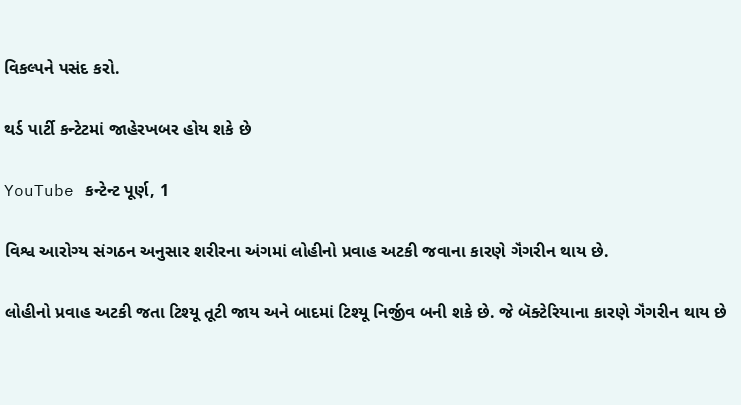વિકલ્પને પસંદ કરો.

થર્ડ પાર્ટી કન્ટેટમાં જાહેરખબર હોય શકે છે

YouTube કન્ટેન્ટ પૂર્ણ, 1

વિશ્વ આરોગ્ય સંગઠન અનુસાર શરીરના અંગમાં લોહીનો પ્રવાહ અટકી જવાના કારણે ગૅંગરીન થાય છે.

લોહીનો પ્રવાહ અટકી જતા ટિશ્યૂ તૂટી જાય અને બાદમાં ટિશ્યૂ નિર્જીવ બની શકે છે. જે બૅક્ટેરિયાના કારણે ગૅંગરીન થાય છે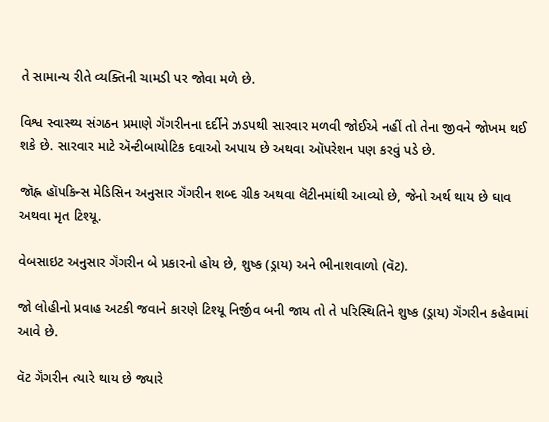તે સામાન્ય રીતે વ્યક્તિની ચામડી પર જોવા મળે છે.

વિશ્વ સ્વાસ્થ્ય સંગઠન પ્રમાણે ગૅંગરીનના દર્દીને ઝડપથી સારવાર મળવી જોઈએ નહીં તો તેના જીવને જોખમ થઈ શકે છે. સારવાર માટે ઍન્ટીબાયોટિક દવાઓ અપાય છે અથવા ઑપરેશન પણ કરવું પડે છે.

જૉહ્ન હૉપકિન્સ મેડિસિન અનુસાર ગૅંગરીન શબ્દ ગ્રીક અથવા લૅટીનમાંથી આવ્યો છે, જેનો અર્થ થાય છે ઘાવ અથવા મૃત ટિશ્યૂ.

વેબસાઇટ અનુસાર ગૅંગરીન બે પ્રકારનો હોય છે, શુષ્ક (ડ્રાય) અને ભીનાશવાળો (વૅટ).

જો લોહીનો પ્રવાહ અટકી જવાને કારણે ટિશ્યૂ નિર્જીવ બની જાય તો તે પરિસ્થિતિને શુષ્ક (ડ્રાય) ગૅંગરીન કહેવામાં આવે છે.

વૅટ ગૅંગરીન ત્યારે થાય છે જ્યારે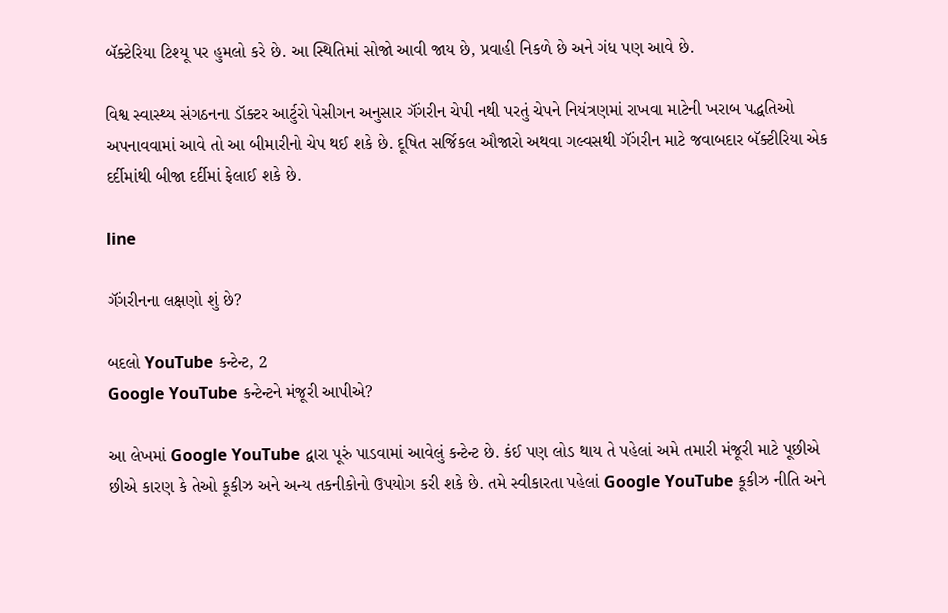બૅક્ટેરિયા ટિશ્યૂ પર હુમલો કરે છે. આ સ્થિતિમાં સોજો આવી જાય છે, પ્રવાહી નિકળે છે અને ગંધ પણ આવે છે.

વિશ્વ સ્વાસ્થ્ય સંગઠનના ડૉક્ટર આર્ટુરો પેસીગન અનુસાર ગૅંગરીન ચેપી નથી પરતું ચેપને નિયંત્રણમાં રાખવા માટેની ખરાબ પદ્ધતિઓ અપનાવવામાં આવે તો આ બીમારીનો ચેપ થઈ શકે છે. દૂષિત સર્જિકલ ઔજારો અથવા ગલ્વસથી ગૅંગરીન માટે જવાબદાર બૅક્ટીરિયા એક દર્દીમાંથી બીજા દર્દીમાં ફેલાઈ શકે છે.

line

ગૅંગરીનના લક્ષણો શું છે?

બદલો YouTube કન્ટેન્ટ, 2
Google YouTube કન્ટેન્ટને મંજૂરી આપીએ?

આ લેખમાં Google YouTube દ્વારા પૂરું પાડવામાં આવેલું કન્ટેન્ટ છે. કંઈ પણ લોડ થાય તે પહેલાં અમે તમારી મંજૂરી માટે પૂછીએ છીએ કારણ કે તેઓ કૂકીઝ અને અન્ય તકનીકોનો ઉપયોગ કરી શકે છે. તમે સ્વીકારતા પહેલાં Google YouTube કૂકીઝ નીતિ અને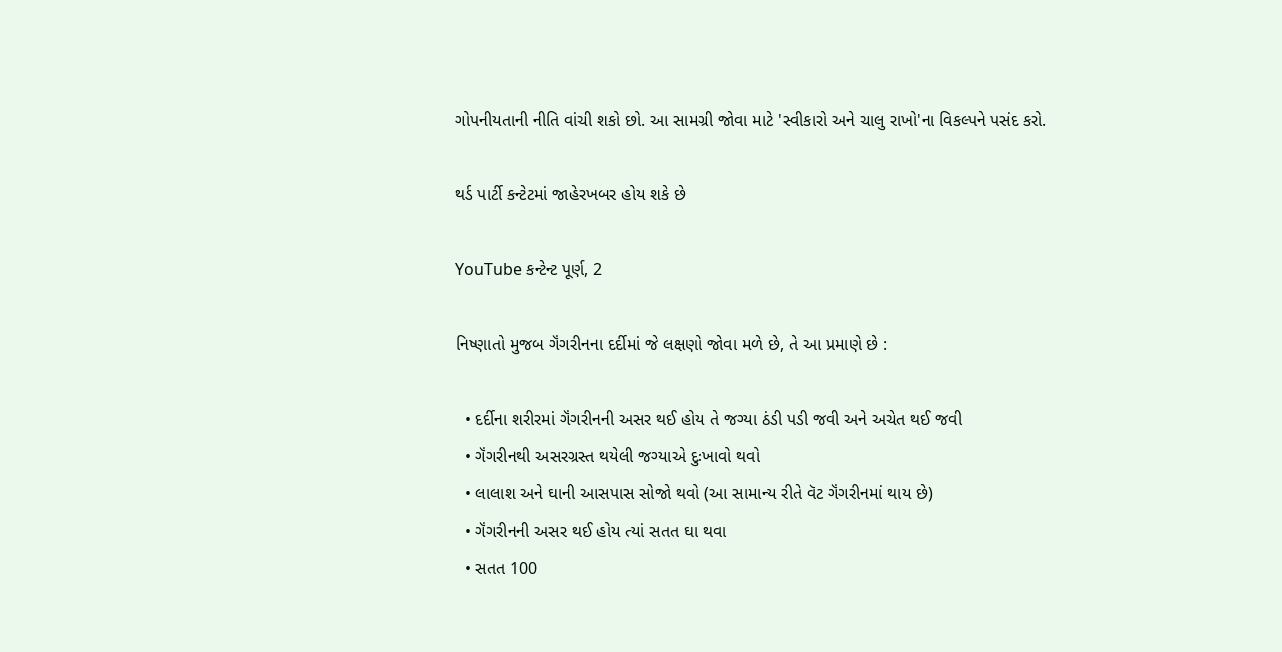ગોપનીયતાની નીતિ વાંચી શકો છો. આ સામગ્રી જોવા માટે 'સ્વીકારો અને ચાલુ રાખો'ના વિકલ્પને પસંદ કરો.

થર્ડ પાર્ટી કન્ટેટમાં જાહેરખબર હોય શકે છે

YouTube કન્ટેન્ટ પૂર્ણ, 2

નિષ્ણાતો મુજબ ગૅંગરીનના દર્દીમાં જે લક્ષણો જોવા મળે છે, તે આ પ્રમાણે છે :

  • દર્દીના શરીરમાં ગૅંગરીનની અસર થઈ હોય તે જગ્યા ઠંડી પડી જવી અને અચેત થઈ જવી
  • ગૅંગરીનથી અસરગ્રસ્ત થયેલી જગ્યાએ દુઃખાવો થવો
  • લાલાશ અને ઘાની આસપાસ સોજો થવો (આ સામાન્ય રીતે વૅટ ગૅંગરીનમાં થાય છે)
  • ગૅંગરીનની અસર થઈ હોય ત્યાં સતત ઘા થવા
  • સતત 100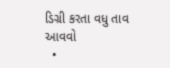ડિગ્રી કરતા વધુ તાવ આવવો
  •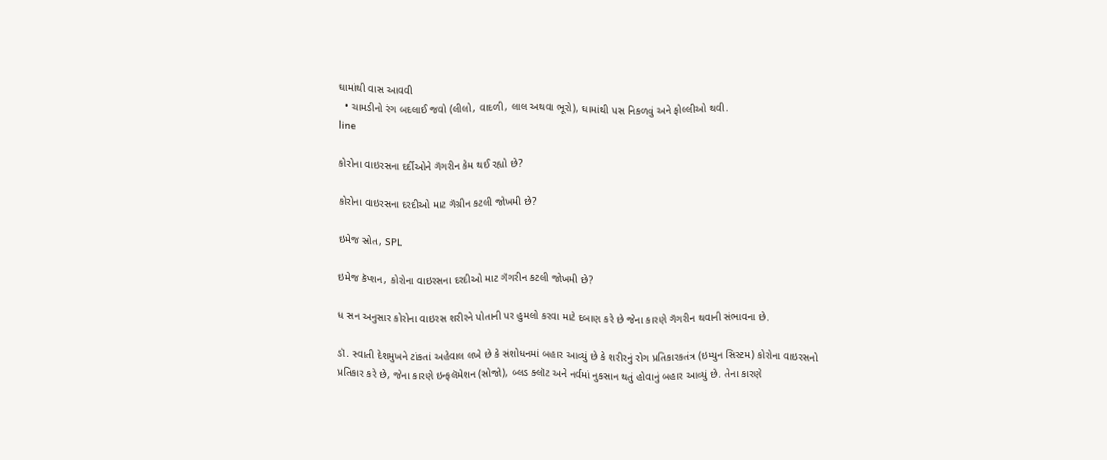ઘામાંથી વાસ આવવી
  • ચામડીનો રંગ બદલાઈ જવો (લીલો, વાદળી, લાલ અથવા ભૂરો), ઘામાંથી પસ નિકળવું અને ફોલ્લીઓ થવી.
line

કોરોના વાઇરસના દર્દીઓને ગૅંગરીન કેમ થઈ રહ્યો છે?

કોરોના વાઇરસના દરદીઓ માટ ગૅંગ્રીન કટલી જોખમી છે?

ઇમેજ સ્રોત, SPL

ઇમેજ કૅપ્શન, કોરોના વાઇરસના દરદીઓ માટ ગૅંગરીન કટલી જોખમી છે?

ધ સન અનુસાર કોરોના વાઇરસ શરીરને પોતાની પર હુમલો કરવા માટે દબાણ કરે છે જેના કારણે ગૅંગરીન થવાની સંભાવના છે.

ડૉ. સ્વાતી દેશમુખને ટાંકતાં અહેવાલ લખે છે કે સંશોધનમાં બહાર આવ્યું છે કે શરીરનું રોગ પ્રતિકારકતંત્ર (ઇમ્યુન સિસ્ટમ) કોરોના વાઇરસનો પ્રતિકાર કરે છે, જેના કારણે ઇન્ફલૅમેશન (સોજો), બ્લડ ક્લૉટ અને નર્વમાં નુકસાન થતું હોવાનું બહાર આવ્યું છે. તેના કારણે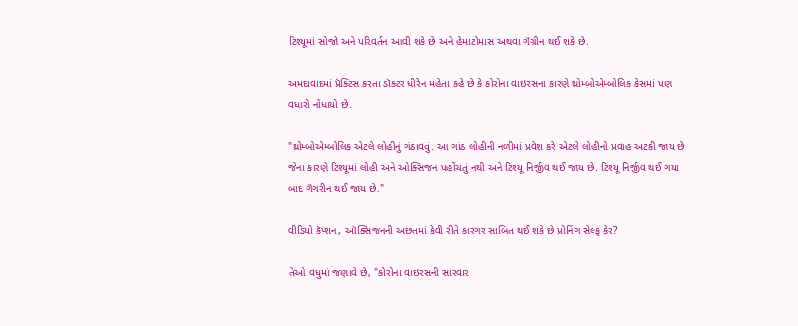ટિશ્યૂમાં સોજો અને પરિવર્તન આવી શકે છે અને હેમાટોમાસ અથવા ગૅંગ્રીન થઈ શકે છે.

અમદાવાદમાં પ્રૅક્ટિસ કરતા ડૉક્ટર ધીરેન મહેતા કહે છે કે કોરોના વાઇરસના કારણે થ્રોમ્બોએમ્બોલિક કેસમાં પણ વધારો નોંધાયો છે.

"થ્રોમ્બોએમ્બોલિક એટલે લોહીનું ગંઠાવવું. આ ગાંઠ લોહીની નળીમાં પ્રવેશ કરે એટલે લોહીનો પ્રવાહ અટકી જાય છે જેના કારણે ટિશ્યૂમાં લોહી અને ઓક્સિજન પહોંચતું નથી અને ટિશ્યૂ નિર્જીવ થઈ જાય છે. ટિશ્યૂ નિર્જીવ થઈ ગયા બાદ ગૅંગરીન થઈ જાય છે."

વીડિયો કૅપ્શન, ઑક્સિજનની અછતમાં કેવી રીતે કારગર સાબિત થઈ શકે છે પ્રોનિંગ સેલ્ફ કેર?

તેઓ વધુમાં જણાવે છે, "કોરોના વાઇરસની સારવાર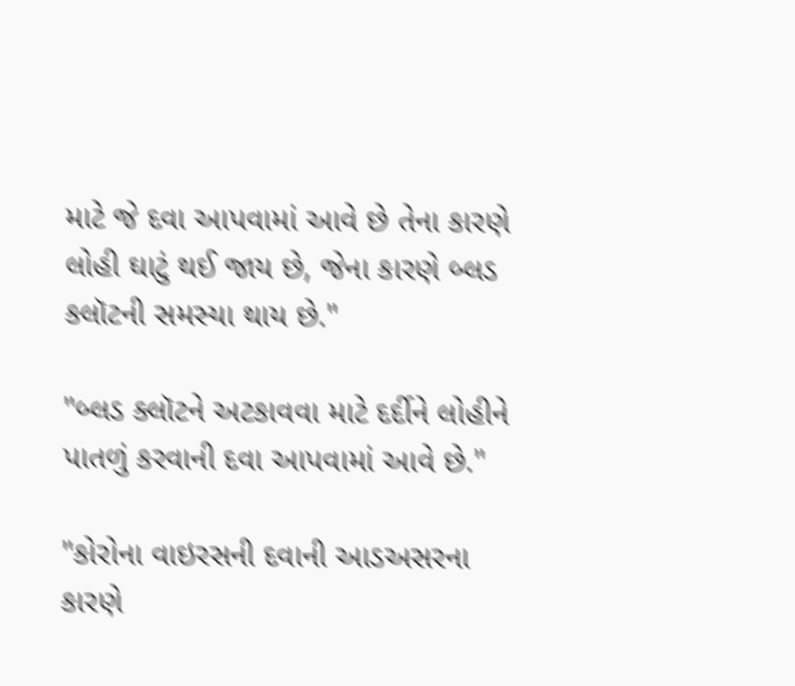માટે જે દવા આપવામાં આવે છે તેના કારણે લોહી ઘાટું થઈ જાય છે, જેના કારણે બ્લડ કલૉટની સમસ્યા થાય છે."

"બ્લડ ક્લૉટને અટકાવવા માટે દર્દીને લોહીને પાતળું કરવાની દવા આપવામાં આવે છે."

"કોરોના વાઇરસની દવાની આડઅસરના કારણે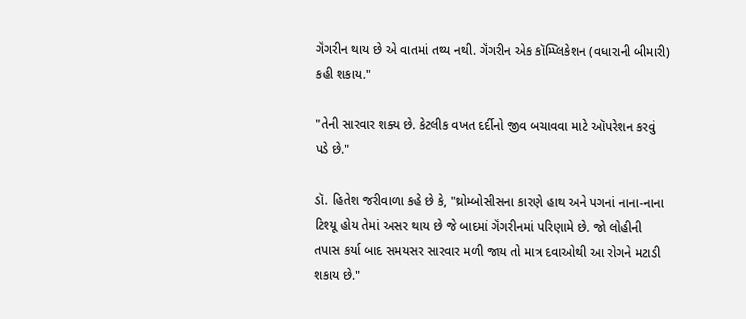ગૅંગરીન થાય છે એ વાતમાં તથ્ય નથી. ગૅંગરીન એક કૉમ્પ્લિકેશન (વધારાની બીમારી) કહી શકાય."

"તેની સારવાર શક્ય છે. કેટલીક વખત દર્દીનો જીવ બચાવવા માટે ઑપરેશન કરવું પડે છે."

ડૉ. હિતેશ જરીવાળા કહે છે કે, "થ્રોમ્બોસીસના કારણે હાથ અને પગનાં નાના-નાના ટિશ્યૂ હોય તેમાં અસર થાય છે જે બાદમાં ગૅંગરીનમાં પરિણામે છે. જો લોહીની તપાસ કર્યા બાદ સમયસર સારવાર મળી જાય તો માત્ર દવાઓથી આ રોગને મટાડી શકાય છે."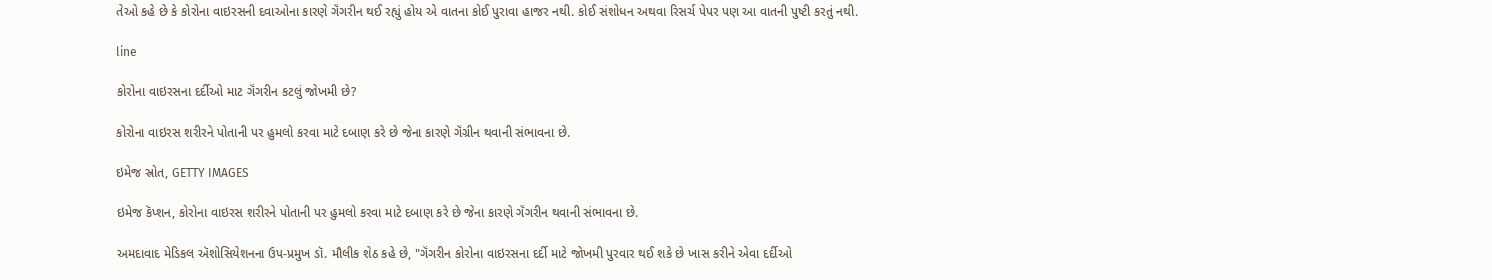તેઓ કહે છે કે કોરોના વાઇરસની દવાઓના કારણે ગૅંગરીન થઈ રહ્યું હોય એ વાતના કોઈ પુરાવા હાજર નથી. કોઈ સંશોધન અથવા રિસર્ચ પેપર પણ આ વાતની પુષ્ટી કરતું નથી.

line

કોરોના વાઇરસના દર્દીઓ માટ ગૅંગરીન કટલું જોખમી છે?

કોરોના વાઇરસ શરીરને પોતાની પર હુમલો કરવા માટે દબાણ કરે છે જેના કારણે ગૅંગ્રીન થવાની સંભાવના છે.

ઇમેજ સ્રોત, GETTY IMAGES

ઇમેજ કૅપ્શન, કોરોના વાઇરસ શરીરને પોતાની પર હુમલો કરવા માટે દબાણ કરે છે જેના કારણે ગૅંગરીન થવાની સંભાવના છે.

અમદાવાદ મેડિકલ ઍશોસિયેશનના ઉપ-પ્રમુખ ડૉ. મૌલીક શેઠ કહે છે, "ગૅંગરીન કોરોના વાઇરસના દર્દી માટે જોખમી પુરવાર થઈ શકે છે ખાસ કરીને એવા દર્દીઓ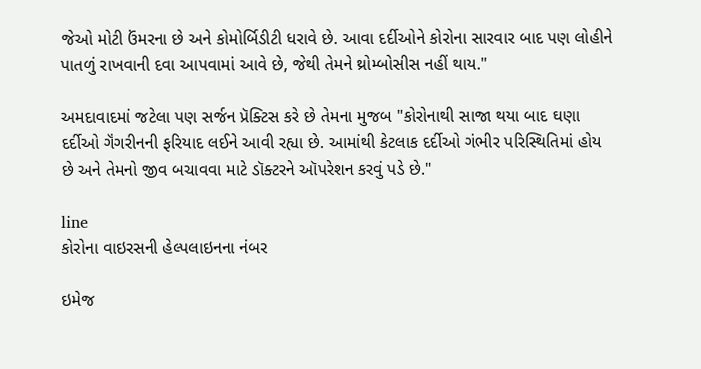જેઓ મોટી ઉંમરના છે અને કોમોર્બિડીટી ધરાવે છે. આવા દર્દીઓને કોરોના સારવાર બાદ પણ લોહીને પાતળું રાખવાની દવા આપવામાં આવે છે, જેથી તેમને થ્રોમ્બોસીસ નહીં થાય."

અમદાવાદમાં જટેલા પણ સર્જન પ્રૅક્ટિસ કરે છે તેમના મુજબ "કોરોનાથી સાજા થયા બાદ ઘણા દર્દીઓ ગૅંગરીનની ફરિયાદ લઈને આવી રહ્યા છે. આમાંથી કેટલાક દર્દીઓ ગંભીર પરિસ્થિતિમાં હોય છે અને તેમનો જીવ બચાવવા માટે ડૉક્ટરને ઑપરેશન કરવું પડે છે."

line
કોરોના વાઇરસની હેલ્પલાઇનના નંબર

ઇમેજ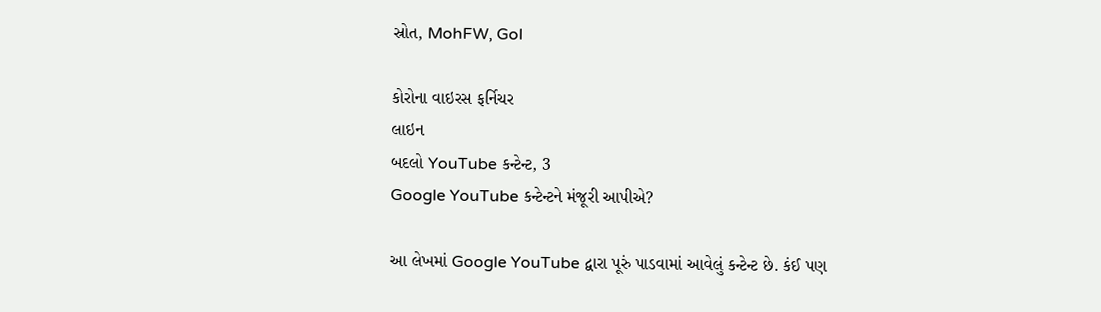સ્રોત, MohFW, GoI

કોરોના વાઇરસ ફર્નિચર
લાઇન
બદલો YouTube કન્ટેન્ટ, 3
Google YouTube કન્ટેન્ટને મંજૂરી આપીએ?

આ લેખમાં Google YouTube દ્વારા પૂરું પાડવામાં આવેલું કન્ટેન્ટ છે. કંઈ પણ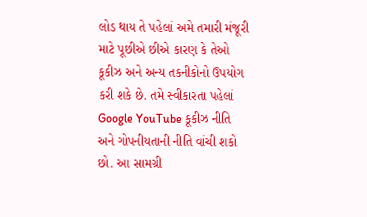લોડ થાય તે પહેલાં અમે તમારી મંજૂરી માટે પૂછીએ છીએ કારણ કે તેઓ કૂકીઝ અને અન્ય તકનીકોનો ઉપયોગ કરી શકે છે. તમે સ્વીકારતા પહેલાં Google YouTube કૂકીઝ નીતિ અને ગોપનીયતાની નીતિ વાંચી શકો છો. આ સામગ્રી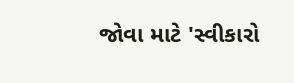જોવા માટે 'સ્વીકારો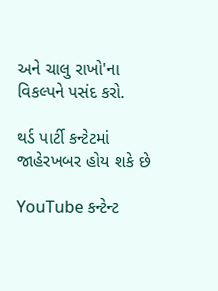અને ચાલુ રાખો'ના વિકલ્પને પસંદ કરો.

થર્ડ પાર્ટી કન્ટેટમાં જાહેરખબર હોય શકે છે

YouTube કન્ટેન્ટ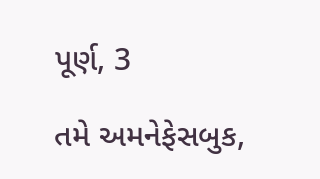પૂર્ણ, 3

તમે અમનેફેસબુક,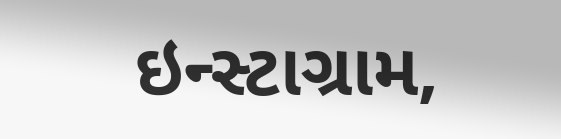ઇન્સ્ટાગ્રામ,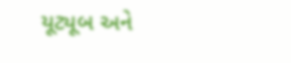યૂટ્યૂબ અને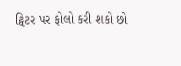ટ્વિટર પર ફોલો કરી શકો છો